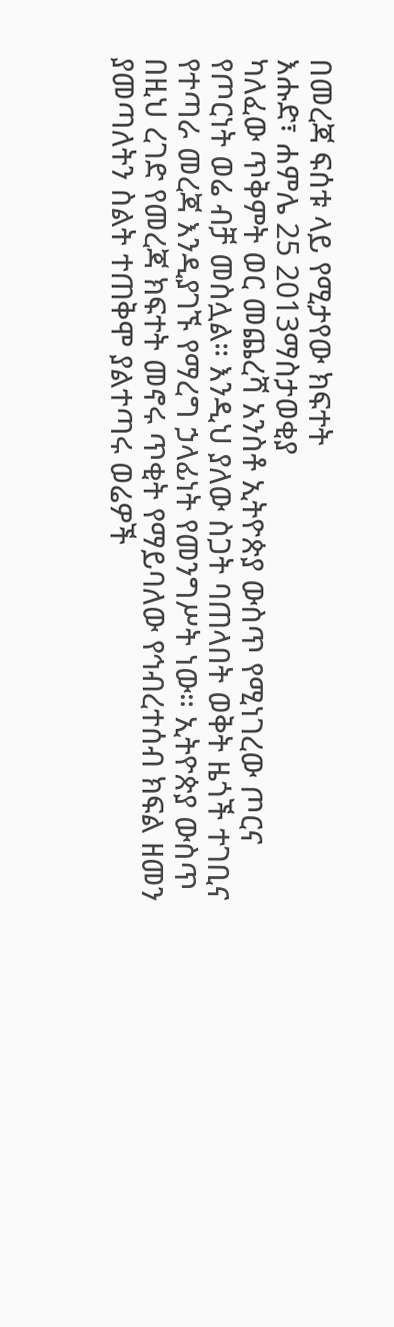በመረጃ ፍሰቱ ላይ የሚታየው ክፍተት
እሑድ፣ ሐምሌ 25 2013ማስታወቂያ
ካለፈው ጥቅምት ወር መጨረሻ አንስቶ ኢትዮጵያ ውስጥ የሚነገረው ጦርና የጦርነት ወሬ ብቻ መስሏል። እንዲህ ያለው ስጋት ባጠላበት ወቅት ዜጎች ተገቢና የተጣራ መረጃ እንዲያገኙ የማረግ ኃላፊነት የመንግሥት ነው። ኢትዮጵያ ውስጥ በዚህ ረገድ የመረጃ ክፍተት መኖሩ ጥቂት የማይባለው የኅብረተሰብ ክፍል ዘመን ያመጣለትን ስልት ተጠቅሞ ያልተጣሩ ወሬዎች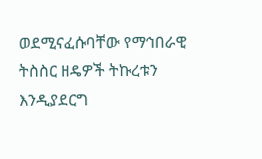ወደሚናፈሱባቸው የማኅበራዊ ትስስር ዘዴዎች ትኩረቱን እንዲያደርግ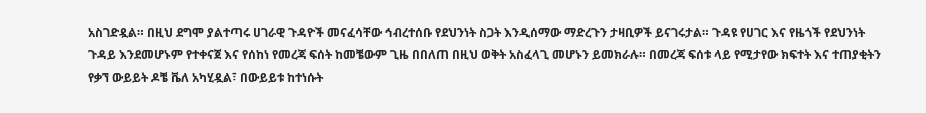አስገድዷል። በዚህ ደግሞ ያልተጣሩ ሀገራዊ ጉዳዮች መናፈሳቸው ኅብረተሰቡ የደህንነት ስጋት እንዲሰማው ማድረጉን ታዛቢዎች ይናገሩታል። ጉዳዩ የሀገር እና የዜጎች የደህንነት ጉዳይ እንደመሆኑም የተቀናጀ እና የሰከነ የመረጃ ፍሰት ከመቼውም ጊዜ በበለጠ በዚህ ወቅት አስፈላጊ መሆኑን ይመክራሉ። በመረጃ ፍሰቱ ላይ የሚታየው ክፍተት እና ተጠያቂትን የቃኘ ውይይት ዶቼ ቬለ አካሂዷል፣ በውይይቱ ከተነሱት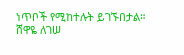ነጥቦች የሚከተሉት ይገኙበታል።
ሸዋዬ ለገሠ